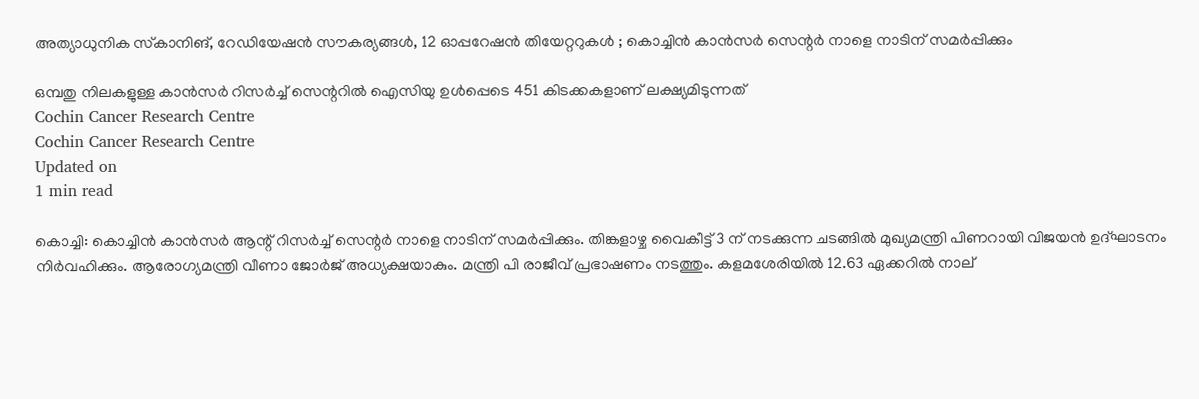അത്യാധുനിക സ്‌കാനിങ്, റേഡിയേഷന്‍ സൗകര്യങ്ങൾ, 12 ഓപ്പറേഷൻ തിയേറ്ററുകൾ ; കൊച്ചിന്‍ കാന്‍സര്‍ സെന്റര്‍ നാളെ നാടിന് സമര്‍പ്പിക്കും

ഒമ്പതു നിലകളുള്ള കാന്‍സര്‍ റിസര്‍ച്ച് സെന്ററില്‍ ഐസിയു ഉള്‍പ്പെടെ 451 കിടക്കകളാണ് ലക്ഷ്യമിടുന്നത്
Cochin Cancer Research Centre
Cochin Cancer Research Centre
Updated on
1 min read

കൊച്ചി: കൊച്ചിന്‍ കാന്‍സര്‍ ആന്റ് റിസര്‍ച്ച് സെന്റര്‍ നാളെ നാടിന് സമര്‍പ്പിക്കും. തിങ്കളാഴ്ച വൈകീട്ട് 3 ന് നടക്കുന്ന ചടങ്ങിൽ‌ മുഖ്യമന്ത്രി പിണറായി വിജയന്‍ ഉദ്ഘാടനം നിര്‍വഹിക്കും. ആരോഗ്യമന്ത്രി വീണാ ജോര്‍ജ് അധ്യക്ഷയാകും. മന്ത്രി പി രാജീവ് പ്രഭാഷണം നടത്തും. കളമശേരിയില്‍ 12.63 ഏക്കറില്‍ നാല്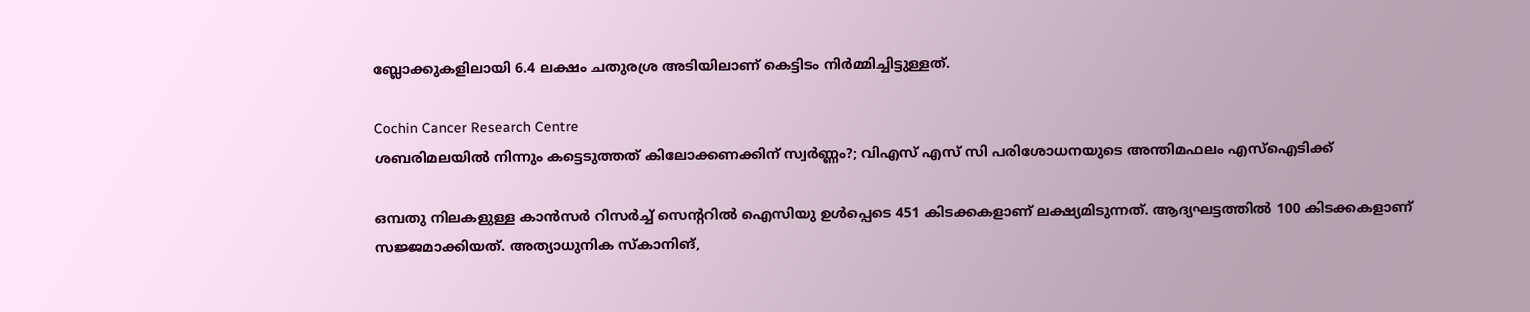ബ്ലോക്കുകളിലായി 6.4 ലക്ഷം ചതുരശ്ര അടിയിലാണ് കെട്ടിടം നിര്‍മ്മിച്ചിട്ടുള്ളത്.

Cochin Cancer Research Centre
ശബരിമലയില്‍ നിന്നും കട്ടെടുത്തത് കിലോക്കണക്കിന് സ്വര്‍ണ്ണം?; വിഎസ് എസ് സി പരിശോധനയുടെ അന്തിമഫലം എസ്‌ഐടിക്ക്

ഒമ്പതു നിലകളുള്ള കാന്‍സര്‍ റിസര്‍ച്ച് സെന്ററില്‍ ഐസിയു ഉള്‍പ്പെടെ 451 കിടക്കകളാണ് ലക്ഷ്യമിടുന്നത്. ആദ്യഘട്ടത്തില്‍ 100 കിടക്കകളാണ് സജ്ജമാക്കിയത്. അത്യാധുനിക സ്‌കാനിങ്,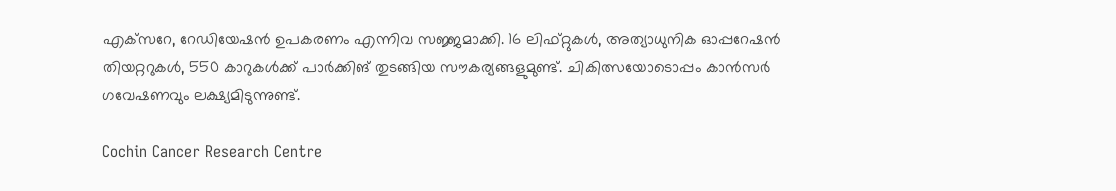എക്‌സറേ, റേഡിയേഷന്‍ ഉപകരണം എന്നിവ സജ്ജമാക്കി. 16 ലിഫ്റ്റുകള്‍, അത്യാധുനിക ഓപ്പറേഷന്‍ തിയറ്ററുകള്‍, 550 കാറുകള്‍ക്ക് പാര്‍ക്കിങ് തുടങ്ങിയ സൗകര്യങ്ങളുമുണ്ട്. ചികിത്സയോടൊപ്പം കാന്‍സര്‍ ഗവേഷണവും ലക്ഷ്യമിടുന്നുണ്ട്.

Cochin Cancer Research Centre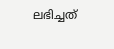ലഭിച്ചത്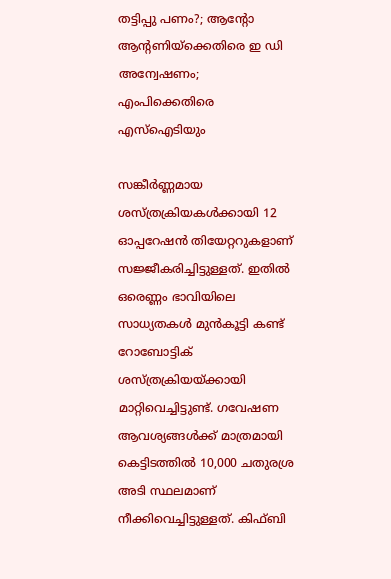തട്ടിപ്പു പണം?; ആന്റോ ആന്റണിയ്ക്കെതിരെ ഇ ഡി അന്വേഷണം; എംപിക്കെതിരെ എസ്ഐടിയും

സങ്കീർണ്ണമായ ശസ്ത്രക്രിയകൾക്കായി 12 ഓപ്പറേഷൻ തിയേറ്ററുകളാണ് സജ്ജീകരിച്ചിട്ടുള്ളത്. ഇതിൽ ഒരെണ്ണം ഭാവിയിലെ സാധ്യതകൾ മുൻകൂട്ടി കണ്ട് റോബോട്ടിക് ശസ്ത്രക്രിയയ്ക്കായി മാറ്റിവെച്ചിട്ടുണ്ട്. ഗവേഷണ ആവശ്യങ്ങൾക്ക് മാത്രമായി കെട്ടിടത്തിൽ 10,000 ചതുരശ്ര അടി സ്ഥലമാണ് നീക്കിവെച്ചിട്ടുള്ളത്. കിഫ്ബി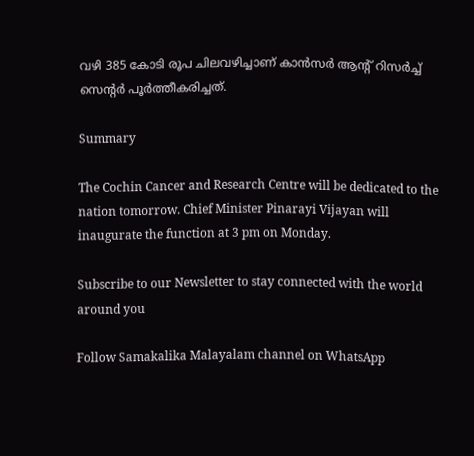വഴി 385 കോടി രൂപ ചിലവഴിച്ചാണ് കാന്‍സര്‍ ആന്റ് റിസര്‍ച്ച് സെന്റര്‍ പൂര്‍ത്തീകരിച്ചത്.

Summary

The Cochin Cancer and Research Centre will be dedicated to the nation tomorrow. Chief Minister Pinarayi Vijayan will inaugurate the function at 3 pm on Monday.

Subscribe to our Newsletter to stay connected with the world around you

Follow Samakalika Malayalam channel on WhatsApp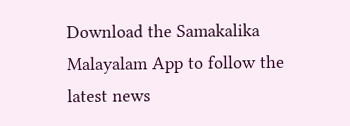Download the Samakalika Malayalam App to follow the latest news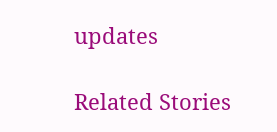updates

Related Stories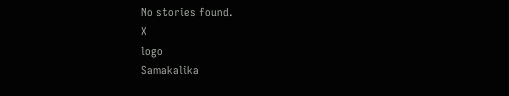No stories found.
X
logo
Samakalika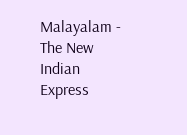Malayalam - The New Indian Express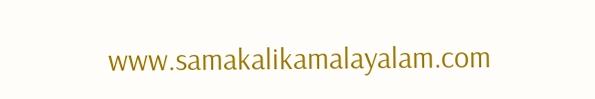www.samakalikamalayalam.com